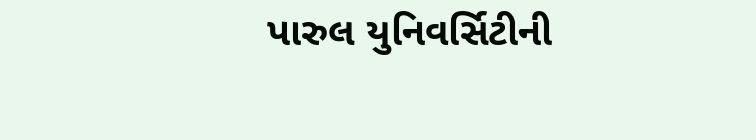પારુલ યુનિવર્સિટીની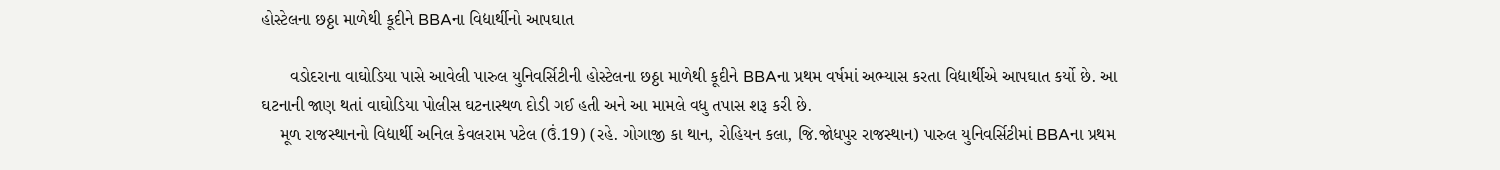હોસ્ટેલના છઠ્ઠા માળેથી કૂદીને BBAના વિદ્યાર્થીનો આપઘાત

      વડોદરાના વાઘોડિયા પાસે આવેલી પારુલ યુનિવર્સિટીની હોસ્ટેલના છઠ્ઠા માળેથી કૂદીને BBAના પ્રથમ વર્ષમાં અભ્યાસ કરતા વિદ્યાર્થીએ આપઘાત કર્યો છે. આ ઘટનાની જાણ થતાં વાઘોડિયા પોલીસ ઘટનાસ્થળ દોડી ગઈ હતી અને આ મામલે વધુ તપાસ શરૂ કરી છે.
    મૂળ રાજસ્થાનનો વિદ્યાર્થી અનિલ કેવલરામ પટેલ (ઉં.19) (રહે. ગોગાજી કા થાન, રોહિયન કલા, જિ.જોધપુર રાજસ્થાન) પારુલ યુનિવર્સિટીમાં BBAના પ્રથમ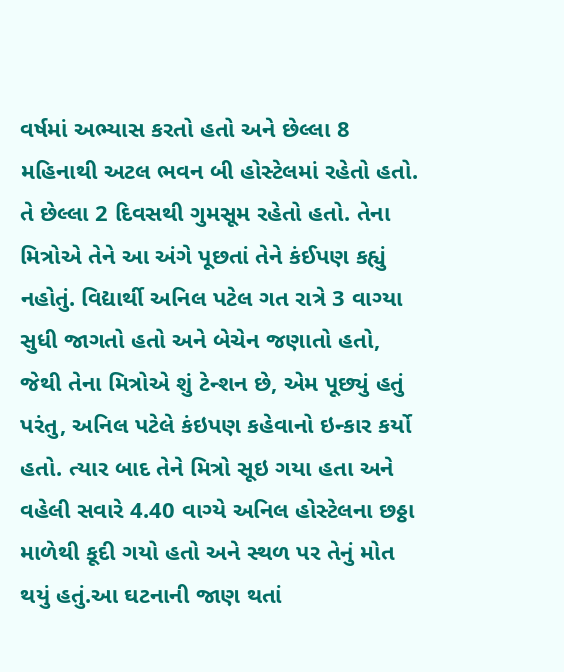વર્ષમાં અભ્યાસ કરતો હતો અને છેલ્લા 8 મહિનાથી અટલ ભવન બી હોસ્ટેલમાં રહેતો હતો. તે છેલ્લા 2 દિવસથી ગુમસૂમ રહેતો હતો. તેના મિત્રોએ તેને આ અંગે પૂછતાં તેને કંઈપણ કહ્યું નહોતું. વિદ્યાર્થી અનિલ પટેલ ગત રાત્રે 3 વાગ્યા સુધી જાગતો હતો અને બેચેન જણાતો હતો, જેથી તેના મિત્રોએ શું ટેન્શન છે, એમ પૂછ્યું હતું પરંતુ, અનિલ પટેલે કંઇપણ કહેવાનો ઇન્કાર કર્યો હતો. ત્યાર બાદ તેને મિત્રો સૂઇ ગયા હતા અને વહેલી સવારે 4.40 વાગ્યે અનિલ હોસ્ટેલના છઠ્ઠા માળેથી કૂદી ગયો હતો અને સ્થળ પર તેનું મોત થયું હતું.આ ઘટનાની જાણ થતાં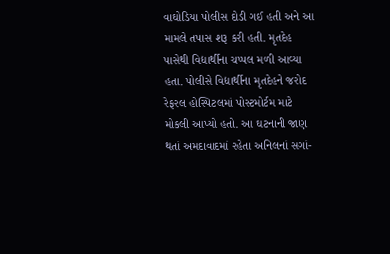વાઘોડિયા પોલીસ દોડી ગઈ હતી અને આ મામલે તપાસ શરૂ કરી હતી. મૃતદેહ પાસેથી વિદ્યાર્થીના ચપ્પલ મળી આવ્યા હતા. પોલીસે વિદ્યાર્થીના મૃતદેહને જરોદ રેફરલ હોસ્પિટલમાં પોસ્ટમોર્ટમ માટે મોકલી આપ્યો હતો. આ ઘટનાની જાણ થતાં અમદાવાદમાં રહેતા અનિલનાં સગાં-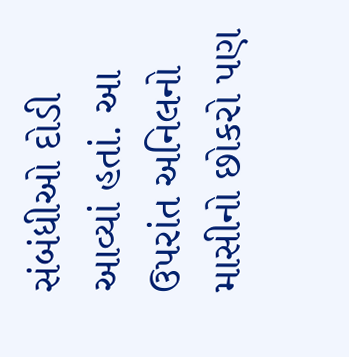સંબંધીઓ દોડી આવ્યાં હતાં. આ ઉપરાંત અનિલનો માસીનો છોકરો પણ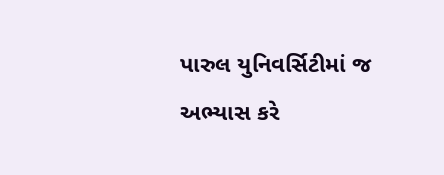પારુલ યુનિવર્સિટીમાં જ અભ્યાસ કરે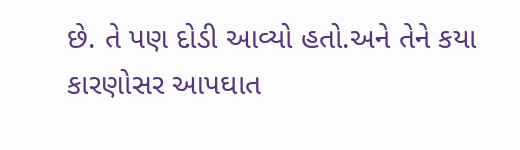છે. તે પણ દોડી આવ્યો હતો.અને તેને કયા કારણોસર આપઘાત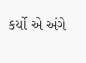કર્યો એ અંગે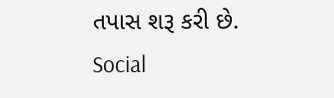તપાસ શરૂ કરી છે.
Social